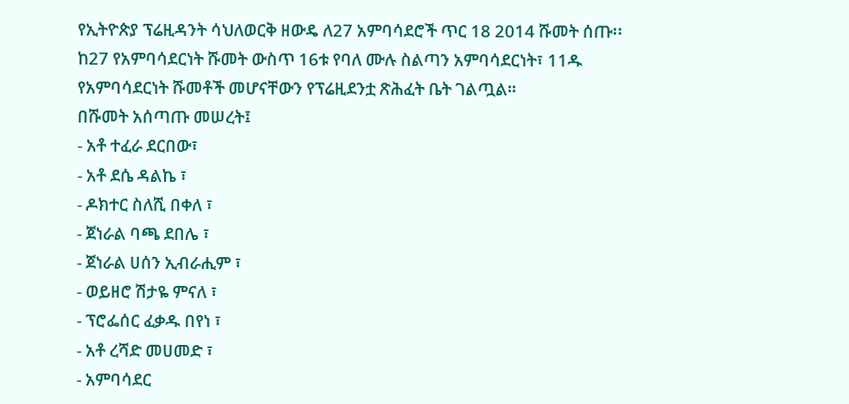የኢትዮጵያ ፕሬዚዳንት ሳህለወርቅ ዘውዴ ለ27 አምባሳደሮች ጥር 18 2014 ሹመት ሰጡ፡፡
ከ27 የአምባሳደርነት ሹመት ውስጥ 16ቱ የባለ ሙሉ ስልጣን አምባሳደርነት፣ 11ዱ የአምባሳደርነት ሹመቶች መሆናቸውን የፕሬዚደንቷ ጽሕፈት ቤት ገልጧል።
በሹመት አሰጣጡ መሠረት፤
- አቶ ተፈራ ደርበው፣
- አቶ ደሴ ዳልኬ ፣
- ዶክተር ስለሺ በቀለ ፣
- ጀነራል ባጫ ደበሌ ፣
- ጀነራል ሀሰን ኢብራሒም ፣
- ወይዘሮ ሽታዬ ምናለ ፣
- ፕሮፌሰር ፈቃዱ በየነ ፣
- አቶ ረሻድ መሀመድ ፣
- አምባሳደር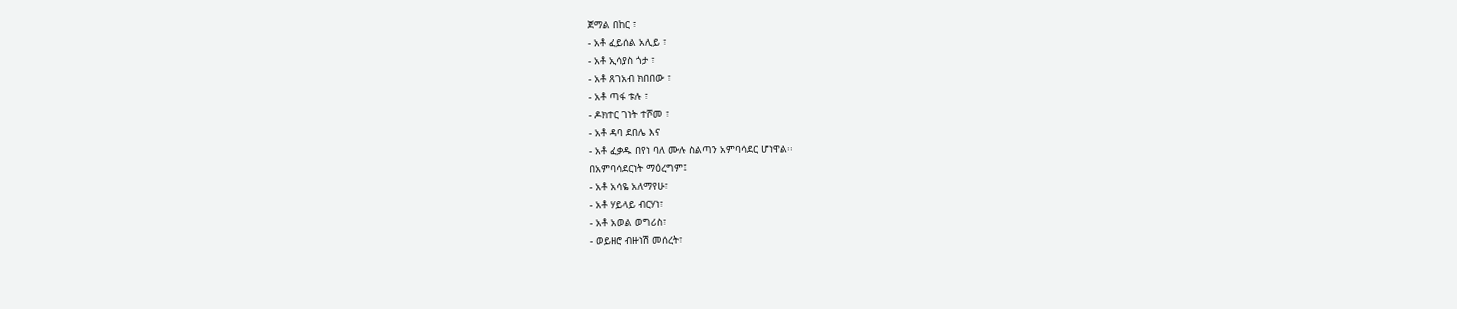ጀማል በከር ፣
- አቶ ፈይሰል አሊይ ፣
- አቶ ኢሳያስ ጎታ ፣
- አቶ ጸገአብ ክበበው ፣
- አቶ ጣፋ ቱሉ ፣
- ዶክተር ገነት ተሾመ ፣
- አቶ ዳባ ደበሌ እና
- አቶ ፈቃዱ በየነ ባለ ሙሉ ስልጣን አምባሳደር ሆነዋል፡፡
በአምባሳደርነት ማዕረግም፤
- አቶ አሳዬ አለማየሁ፣
- አቶ ሃይላይ ብርሃነ፣
- አቶ አወል ወግሪስ፣
- ወይዘሮ ብዙነሽ መሰረት፣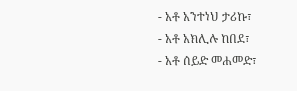- አቶ አንተነህ ታሪኩ፣
- አቶ አክሊሉ ከበደ፣
- አቶ ሰይድ መሐመድ፣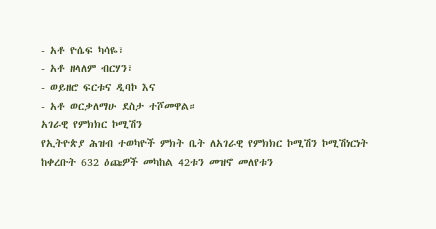- አቶ ዮሴፍ ካሳዬ፣
- አቶ ዘላለም ብርሃን፣
- ወይዘሮ ፍርቱና ዲባኮ እና
- አቶ ወርቃለማሁ ደስታ ተሾመዋል።
አገራዊ የምክክር ኮሚሽን
የኢትዮጵያ ሕዝብ ተወካዮች ምክት ቤት ለአገራዊ የምክክር ኮሚሽን ኮሚሽነርነት ከቀረቡት 632 ዕጩዎች መካከል 42ቱን መዝኖ መለየቱን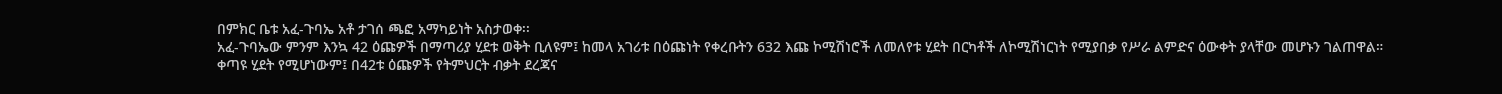በምክር ቤቱ አፈ-ጉባኤ አቶ ታገሰ ጫፎ አማካይነት አስታወቀ፡፡
አፈ-ጉባኤው ምንም እንኳ 42 ዕጩዎች በማጣሪያ ሂደቱ ወቅት ቢለዩም፤ ከመላ አገሪቱ በዕጩነት የቀረቡትን 632 እጩ ኮሚሽነሮች ለመለየቱ ሂደት በርካቶች ለኮሚሽነርነት የሚያበቃ የሥራ ልምድና ዕውቀት ያላቸው መሆኑን ገልጠዋል።
ቀጣዩ ሂደት የሚሆነውም፤ በ42ቱ ዕጩዎች የትምህርት ብቃት ደረጃና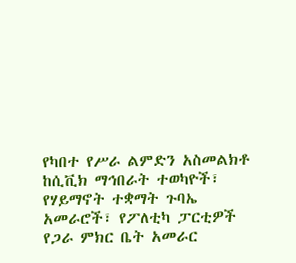የካበተ የሥራ ልምድን አስመልክቶ ከሲቪክ ማኅበራት ተወካዮች፣ የሃይማኖት ተቋማት ጉባኤ አመራሮች፣ የፖለቲካ ፓርቲዎች የጋራ ምክር ቤት አመራር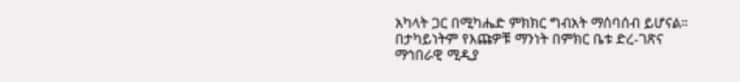አካላት ጋር በሚካሔድ ምክክር ግብአት ማሰባሰብ ይሆናል።
በታካይነትም የእጩዎቹ ማንነት በምክር ቤቱ ድረ-ገጽና ማኅበራዊ ሚዲያ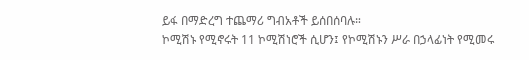ይፋ በማድረግ ተጨማሪ ግብአቶች ይሰበሰባሉ።
ኮሚሽኑ የሚኖሩት 11 ኮሚሽነሮች ሲሆን፤ የኮሚሽኑን ሥራ በኃላፊነት የሚመሩ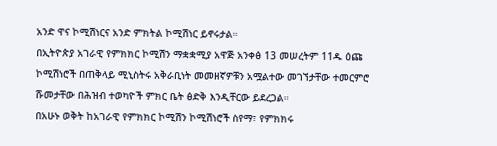አንድ ዋና ኮሚሽነርና አንድ ምክትል ኮሚሽነር ይኖሩታል።
በኢትዮጵያ አገራዊ የምክክር ኮሚሽን ማቋቋሚያ አዋጅ አንቀፅ 13 መሠረትም 11ዱ ዕጩ ኮሚሽነሮች በጠቅላይ ሚኒስትሩ አቅራቢነት መመዘኛዎቹን አሟልተው መገኘታቸው ተመርምሮ ሹመታቸው በሕዝብ ተወካዮች ምክር ቤት ፅድቅ እንዲቸርው ይደረጋል።
በአሁኑ ወቅት ከአገራዊ የምክክር ኮሚሽን ኮሚሽነሮች ስየማ፣ የምክክሩ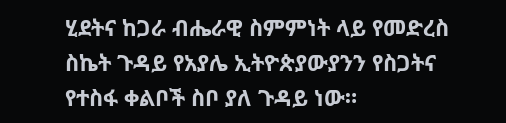ሂደትና ከጋራ ብሔራዊ ስምምነት ላይ የመድረስ ስኬት ጉዳይ የአያሌ ኢትዮጵያውያንን የስጋትና የተስፋ ቀልቦች ስቦ ያለ ጉዳይ ነው።